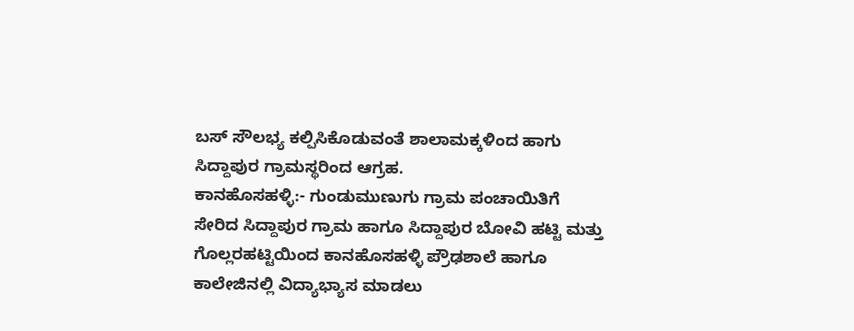ಬಸ್ ಸೌಲಭ್ಯ ಕಲ್ಪಿಸಿಕೊಡುವಂತೆ ಶಾಲಾಮಕ್ಕಳಿಂದ ಹಾಗು ಸಿದ್ದಾಪುರ ಗ್ರಾಮಸ್ಥರಿಂದ ಆಗ್ರಹ.
ಕಾನಹೊಸಹಳ್ಳಿ:- ಗುಂಡುಮುಣುಗು ಗ್ರಾಮ ಪಂಚಾಯಿತಿಗೆ ಸೇರಿದ ಸಿದ್ದಾಪುರ ಗ್ರಾಮ ಹಾಗೂ ಸಿದ್ದಾಪುರ ಬೋವಿ ಹಟ್ಟಿ ಮತ್ತು ಗೊಲ್ಲರಹಟ್ಟಿಯಿಂದ ಕಾನಹೊಸಹಳ್ಳಿ ಪ್ರೌಢಶಾಲೆ ಹಾಗೂ ಕಾಲೇಜಿನಲ್ಲಿ ವಿದ್ಯಾಭ್ಯಾಸ ಮಾಡಲು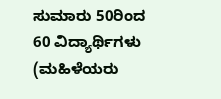ಸುಮಾರು 50ರಿಂದ 60 ವಿದ್ಯಾರ್ಥಿಗಳು (ಮಹಿಳೆಯರು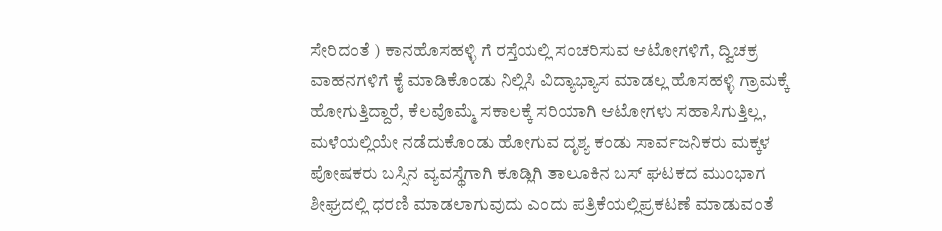ಸೇರಿದಂತೆ ) ಕಾನಹೊಸಹಳ್ಳಿ ಗೆ ರಸ್ತೆಯಲ್ಲಿ ಸಂಚರಿಸುವ ಆಟೋಗಳಿಗೆ, ದ್ವಿಚಕ್ರ ವಾಹನಗಳಿಗೆ ಕೈ ಮಾಡಿಕೊಂಡು ನಿಲ್ಲಿಸಿ ವಿದ್ಯಾಭ್ಯಾಸ ಮಾಡಲ್ಲ ಹೊಸಹಳ್ಳಿ ಗ್ರಾಮಕ್ಕೆ ಹೋಗುತ್ತಿದ್ದಾರೆ, ಕೆಲವೊಮ್ಮೆ ಸಕಾಲಕ್ಕೆ ಸರಿಯಾಗಿ ಆಟೋಗಳು ಸಹಾಸಿಗುತ್ತಿಲ್ಲ, ಮಳೆಯಲ್ಲಿಯೇ ನಡೆದುಕೊಂಡು ಹೋಗುವ ದೃಶ್ಯ ಕಂಡು ಸಾರ್ವಜನಿಕರು ಮಕ್ಕಳ ಪೋಷಕರು ಬಸ್ಸಿನ ವ್ಯವಸ್ಥೆಗಾಗಿ ಕೂಡ್ಲಿಗಿ ತಾಲೂಕಿನ ಬಸ್ ಘಟಕದ ಮುಂಭಾಗ ಶೀಘ್ರದಲ್ಲಿ ಧರಣಿ ಮಾಡಲಾಗುವುದು ಎಂದು ಪತ್ರಿಕೆಯಲ್ಲಿಪ್ರಕಟಣೆ ಮಾಡುವಂತೆ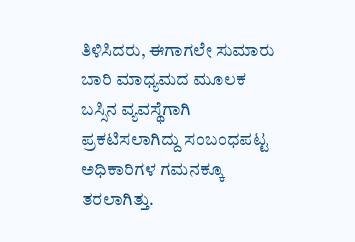ತಿಳಿಸಿದರು, ಈಗಾಗಲೇ ಸುಮಾರು ಬಾರಿ ಮಾಧ್ಯಮದ ಮೂಲಕ ಬಸ್ಸಿನ ವ್ಯವಸ್ಥೆಗಾಗಿ ಪ್ರಕಟಿಸಲಾಗಿದ್ದು ಸಂಬಂಧಪಟ್ಟ ಅಧಿಕಾರಿಗಳ ಗಮನಕ್ಕೂ ತರಲಾಗಿತ್ತು.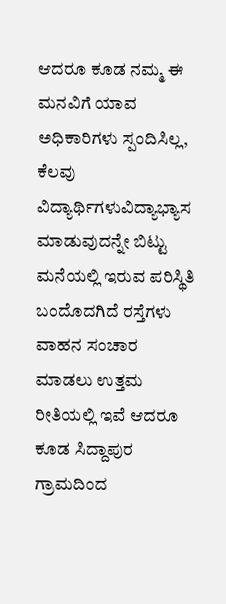ಆದರೂ ಕೂಡ ನಮ್ಮ ಈ ಮನವಿಗೆ ಯಾವ ಅಧಿಕಾರಿಗಳು ಸ್ಪಂದಿಸಿಲ್ಲ, ಕೆಲವು ವಿದ್ಯಾರ್ಥಿಗಳುವಿದ್ಯಾಭ್ಯಾಸ ಮಾಡುವುದನ್ನೇ ಬಿಟ್ಟು ಮನೆಯಲ್ಲಿ ಇರುವ ಪರಿಸ್ಥಿತಿ ಬಂದೊದಗಿದೆ ರಸ್ತೆಗಳು ವಾಹನ ಸಂಚಾರ ಮಾಡಲು ಉತ್ತಮ ರೀತಿಯಲ್ಲಿ ಇವೆ ಆದರೂ ಕೂಡ ಸಿದ್ದಾಪುರ ಗ್ರಾಮದಿಂದ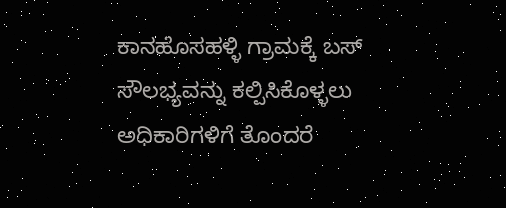ಕಾನಹೊಸಹಳ್ಳಿ ಗ್ರಾಮಕ್ಕೆ ಬಸ್ ಸೌಲಭ್ಯವನ್ನು ಕಲ್ಪಿಸಿಕೊಳ್ಳಲು ಅಧಿಕಾರಿಗಳಿಗೆ ತೊಂದರೆ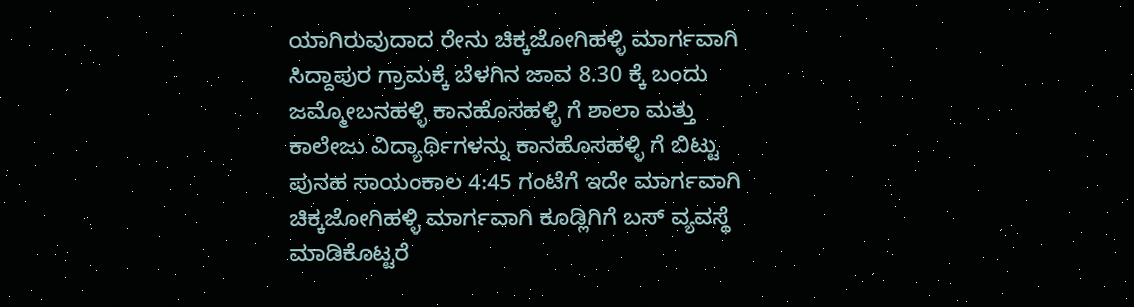ಯಾಗಿರುವುದಾದ ರೇನು ಚಿಕ್ಕಜೋಗಿಹಳ್ಳಿ ಮಾರ್ಗವಾಗಿ ಸಿದ್ದಾಪುರ ಗ್ರಾಮಕ್ಕೆ ಬೆಳಗಿನ ಜಾವ 8.30 ಕ್ಕೆ ಬಂದು ಜಮ್ಮೋಬನಹಳ್ಳಿ ಕಾನಹೊಸಹಳ್ಳಿ ಗೆ ಶಾಲಾ ಮತ್ತು ಕಾಲೇಜು ವಿದ್ಯಾರ್ಥಿಗಳನ್ನು ಕಾನಹೊಸಹಳ್ಳಿ ಗೆ ಬಿಟ್ಟು ಪುನಹ ಸಾಯಂಕಾಲ 4:45 ಗಂಟೆಗೆ ಇದೇ ಮಾರ್ಗವಾಗಿ ಚಿಕ್ಕಜೋಗಿಹಳ್ಳಿ ಮಾರ್ಗವಾಗಿ ಕೂಡ್ಲಿಗಿಗೆ ಬಸ್ ವ್ಯವಸ್ಥೆ ಮಾಡಿಕೊಟ್ಟರೆ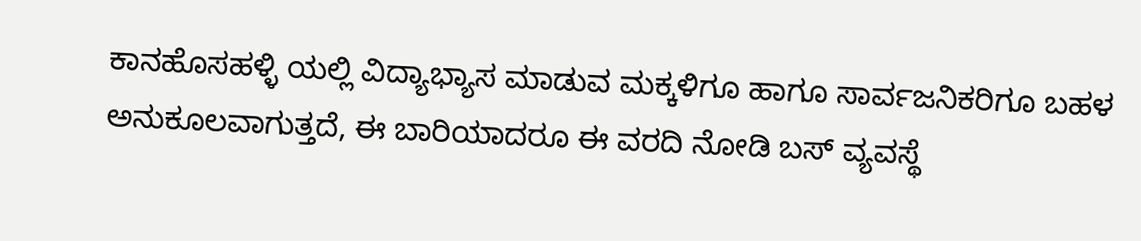ಕಾನಹೊಸಹಳ್ಳಿ ಯಲ್ಲಿ ವಿದ್ಯಾಭ್ಯಾಸ ಮಾಡುವ ಮಕ್ಕಳಿಗೂ ಹಾಗೂ ಸಾರ್ವಜನಿಕರಿಗೂ ಬಹಳ ಅನುಕೂಲವಾಗುತ್ತದೆ, ಈ ಬಾರಿಯಾದರೂ ಈ ವರದಿ ನೋಡಿ ಬಸ್ ವ್ಯವಸ್ಥೆ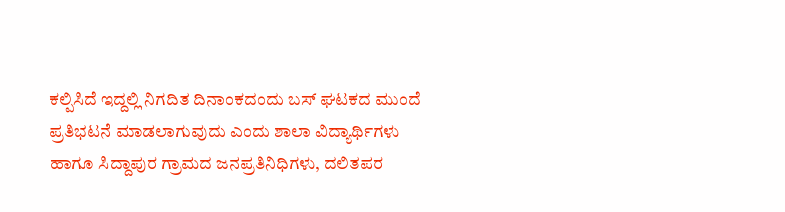ಕಲ್ಪಿಸಿದೆ ಇದ್ದಲ್ಲಿ ನಿಗದಿತ ದಿನಾಂಕದಂದು ಬಸ್ ಘಟಕದ ಮುಂದೆ ಪ್ರತಿಭಟನೆ ಮಾಡಲಾಗುವುದು ಎಂದು ಶಾಲಾ ವಿದ್ಯಾರ್ಥಿಗಳು ಹಾಗೂ ಸಿದ್ದಾಪುರ ಗ್ರಾಮದ ಜನಪ್ರತಿನಿಧಿಗಳು, ದಲಿತಪರ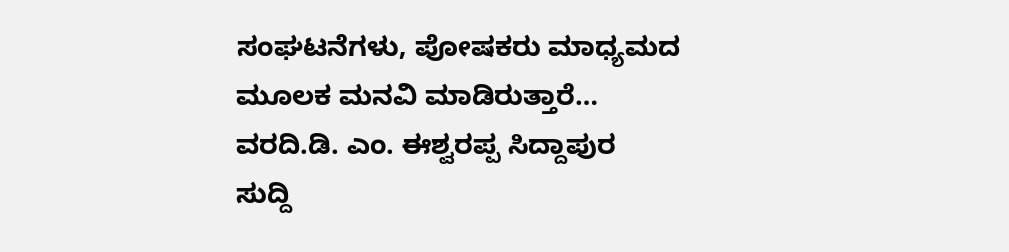ಸಂಘಟನೆಗಳು, ಪೋಷಕರು ಮಾಧ್ಯಮದ ಮೂಲಕ ಮನವಿ ಮಾಡಿರುತ್ತಾರೆ…
ವರದಿ.ಡಿ. ಎಂ. ಈಶ್ವರಪ್ಪ ಸಿದ್ದಾಪುರ
ಸುದ್ದಿ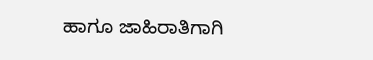ಹಾಗೂ ಜಾಹಿರಾತಿಗಾಗಿ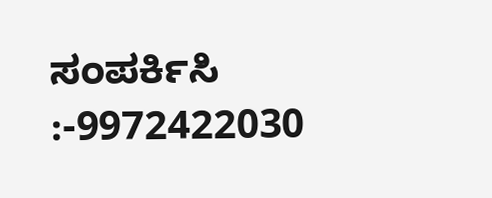ಸಂಪರ್ಕಿಸಿ :-9972422030